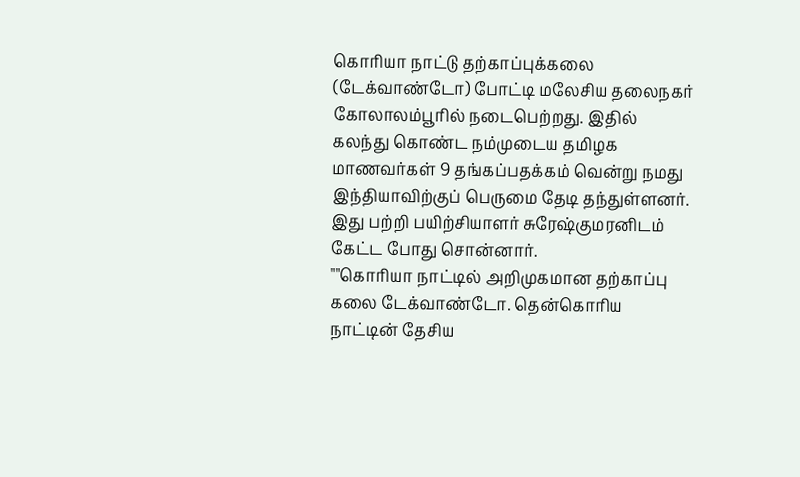கொரியா நாட்டு தற்காப்புக்கலை (டேக்வாண்டோ) போட்டி மலேசிய தலைநகர் கோலாலம்பூரில் நடைபெற்றது. இதில் கலந்து கொண்ட நம்முடைய தமிழக மாணவர்கள் 9 தங்கப்பதக்கம் வென்று நமது இந்தியாவிற்குப் பெருமை தேடி தந்துள்ளனர்.
இது பற்றி பயிற்சியாளர் சுரேஷ்குமரனிடம் கேட்ட போது சொன்னார்.
""கொரியா நாட்டில் அறிமுகமான தற்காப்பு கலை டேக்வாண்டோ. தென்கொரிய நாட்டின் தேசிய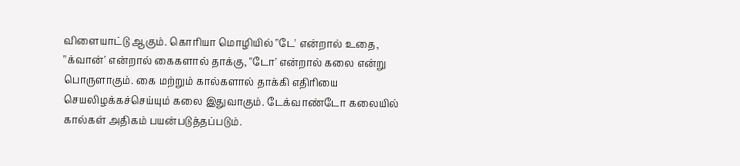விளையாட்டு ஆகும். கொரியா மொழியில் "டே' என்றால் உதை, "க்வான்' என்றால் கைகளால் தாக்கு, "டோ' என்றால் கலை என்று பொருளாகும். கை மற்றும் கால்களால் தாக்கி எதிரியை செயலிழக்கச்செய்யும் கலை இதுவாகும். டேக்வாண்டோ கலையில் கால்கள் அதிகம் பயன்படுத்தப்படும்.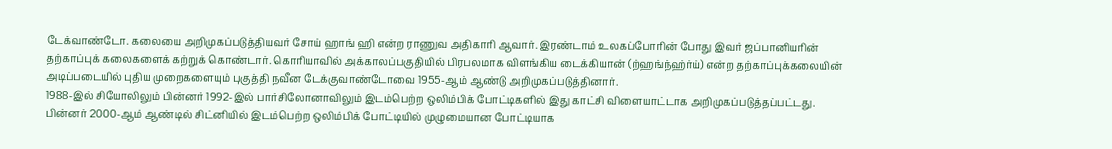டேக்வாண்டோ. கலையை அறிமுகப்படுத்தியவர் சோய் ஹாங் ஹி என்ற ராணுவ அதிகாரி ஆவார். இரண்டாம் உலகப்போரின் போது இவர் ஜப்பானியரின் தற்காப்புக் கலைகளைக் கற்றுக் கொண்டார். கொரியாவில் அக்காலப்பகுதியில் பிரபலமாக விளங்கிய டைக்கியான் (ற்ஹங்ந்ஹ்ர்ய்) என்ற தற்காப்புக்கலையின் அடிப்படையில் புதிய முறைகளையும் புகுத்தி நவீன டேக்குவாண்டோவை 1955-ஆம் ஆண்டு அறிமுகப்படுத்தினார்.
1988-இல் சியோலிலும் பின்னர் 1992-இல் பார்சிலோனாவிலும் இடம்பெற்ற ஒலிம்பிக் போட்டிகளில் இது காட்சி விளையாட்டாக அறிமுகப்படுத்தப்பட்டது. பின்னர் 2000-ஆம் ஆண்டில் சிட்னியில் இடம்பெற்ற ஒலிம்பிக் போட்டியில் முழுமையான போட்டியாக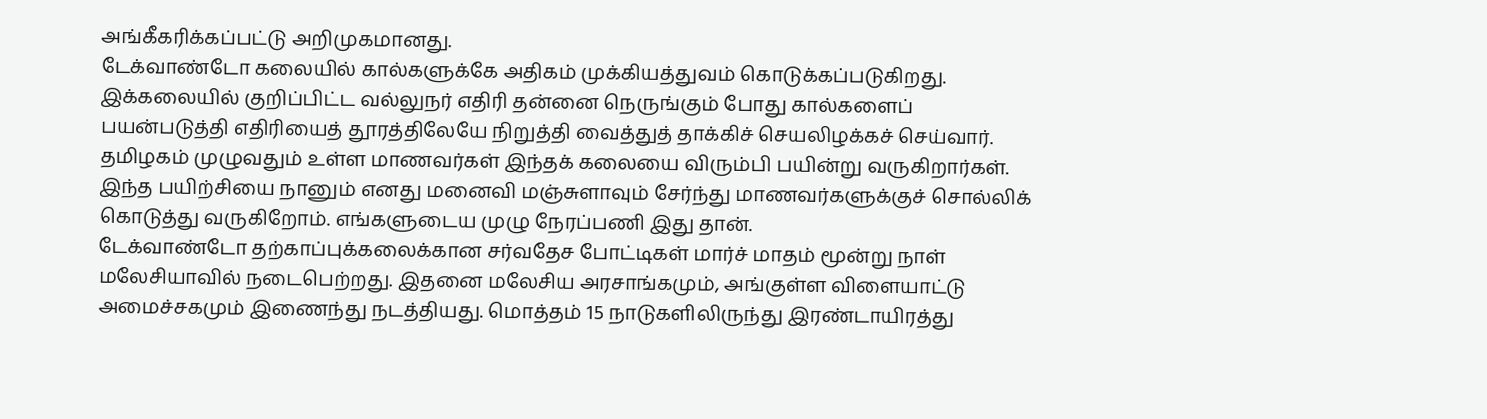அங்கீகரிக்கப்பட்டு அறிமுகமானது.
டேக்வாண்டோ கலையில் கால்களுக்கே அதிகம் முக்கியத்துவம் கொடுக்கப்படுகிறது. இக்கலையில் குறிப்பிட்ட வல்லுநர் எதிரி தன்னை நெருங்கும் போது கால்களைப் பயன்படுத்தி எதிரியைத் தூரத்திலேயே நிறுத்தி வைத்துத் தாக்கிச் செயலிழக்கச் செய்வார். தமிழகம் முழுவதும் உள்ள மாணவர்கள் இந்தக் கலையை விரும்பி பயின்று வருகிறார்கள். இந்த பயிற்சியை நானும் எனது மனைவி மஞ்சுளாவும் சேர்ந்து மாணவர்களுக்குச் சொல்லிக் கொடுத்து வருகிறோம். எங்களுடைய முழு நேரப்பணி இது தான்.
டேக்வாண்டோ தற்காப்புக்கலைக்கான சர்வதேச போட்டிகள் மார்ச் மாதம் மூன்று நாள் மலேசியாவில் நடைபெற்றது. இதனை மலேசிய அரசாங்கமும், அங்குள்ள விளையாட்டு அமைச்சகமும் இணைந்து நடத்தியது. மொத்தம் 15 நாடுகளிலிருந்து இரண்டாயிரத்து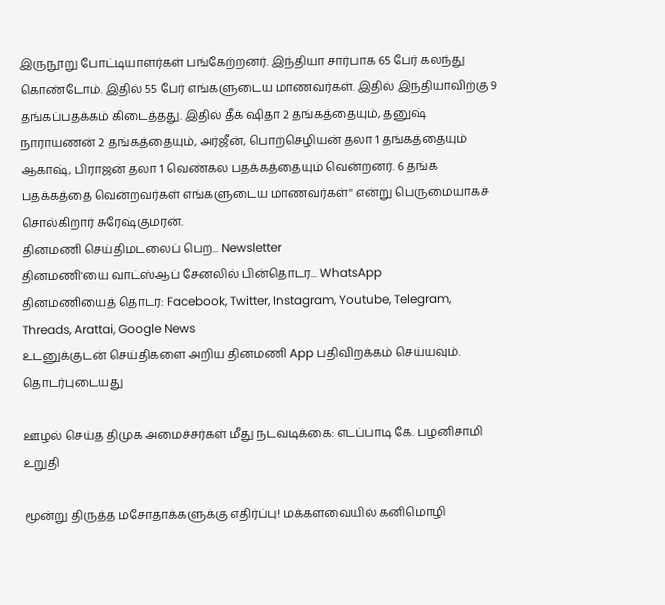இருநூறு போட்டியாளர்கள் பங்கேற்றனர். இந்தியா சார்பாக 65 பேர் கலந்து கொண்டோம். இதில் 55 பேர் எங்களுடைய மாணவர்கள். இதில் இந்தியாவிற்கு 9 தங்கப்பதக்கம் கிடைத்தது. இதில் தீக் ஷிதா 2 தங்கத்தையும், தனுஷ் நாராயணன் 2 தங்கத்தையும், அர்ஜீன், பொற்செழியன் தலா 1 தங்கத்தையும் ஆகாஷ், பிராஜன் தலா 1 வெண்கல பதக்கத்தையும் வென்றனர். 6 தங்க பதக்கத்தை வென்றவர்கள் எங்களுடைய மாணவர்கள்'' என்று பெருமையாகச் சொல்கிறார் சுரேஷ்குமரன்.
தினமணி செய்திமடலைப் பெற... Newsletter
தினமணி'யை வாட்ஸ்ஆப் சேனலில் பின்தொடர... WhatsApp
தினமணியைத் தொடர: Facebook, Twitter, Instagram, Youtube, Telegram, Threads, Arattai, Google News
உடனுக்குடன் செய்திகளை அறிய தினமணி App பதிவிறக்கம் செய்யவும்.
தொடர்புடையது

ஊழல் செய்த திமுக அமைச்சர்கள் மீது நடவடிக்கை: எடப்பாடி கே. பழனிசாமி உறுதி

மூன்று திருத்த மசோதாக்களுக்கு எதிர்ப்பு! மக்களவையில் கனிமொழி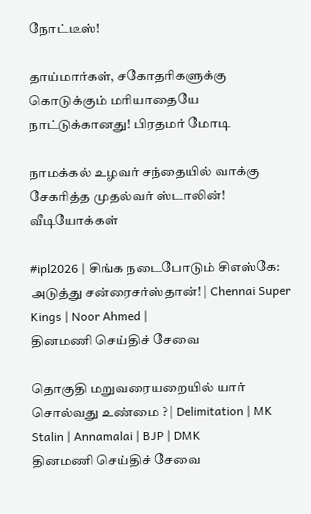நோட்டீஸ்!

தாய்மார்கள், சகோதரிகளுக்கு கொடுக்கும் மரியாதையே நாட்டுக்கானது! பிரதமர் மோடி

நாமக்கல் உழவர் சந்தையில் வாக்கு சேகரித்த முதல்வர் ஸ்டாலின்!
வீடியோக்கள்

#ipl2026 | சிங்க நடைபோடும் சிஎஸ்கே: அடுத்து சன்ரைசர்ஸ்தான்! | Chennai Super Kings | Noor Ahmed |
தினமணி செய்திச் சேவை

தொகுதி மறுவரையறையில் யார் சொல்வது உண்மை ? | Delimitation | MK Stalin | Annamalai | BJP | DMK
தினமணி செய்திச் சேவை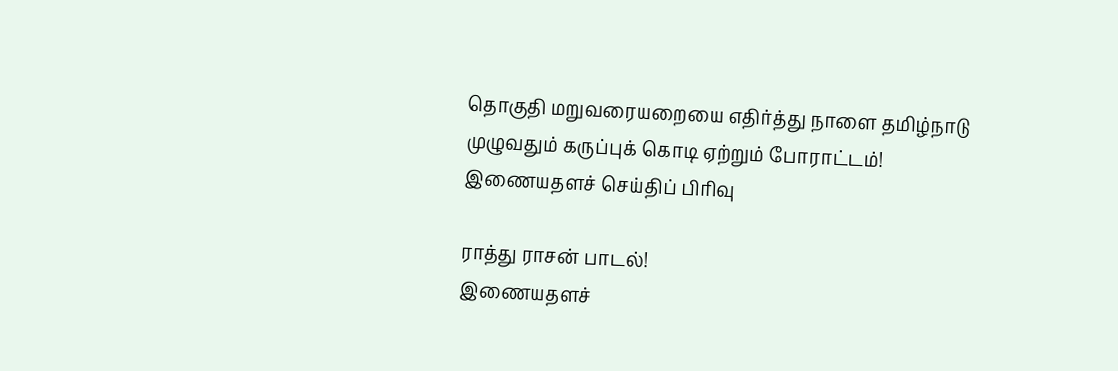தொகுதி மறுவரையறையை எதிர்த்து நாளை தமிழ்நாடு முழுவதும் கருப்புக் கொடி ஏற்றும் போராட்டம்!
இணையதளச் செய்திப் பிரிவு

ராத்து ராசன் பாடல்!
இணையதளச்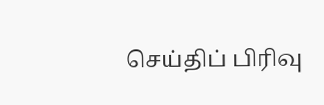செய்திப் பிரிவு